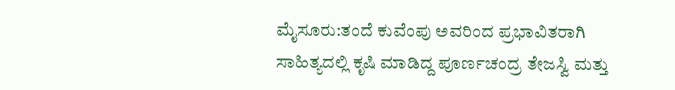ಮೈಸೂರು:ತಂದೆ ಕುವೆಂಪು ಅವರಿಂದ ಪ್ರಭಾವಿತರಾಗಿ ಸಾಹಿತ್ಯದಲ್ಲಿ ಕೃಷಿ ಮಾಡಿದ್ದ ಪೂರ್ಣಚಂದ್ರ ತೇಜಸ್ವಿ ಮತ್ತು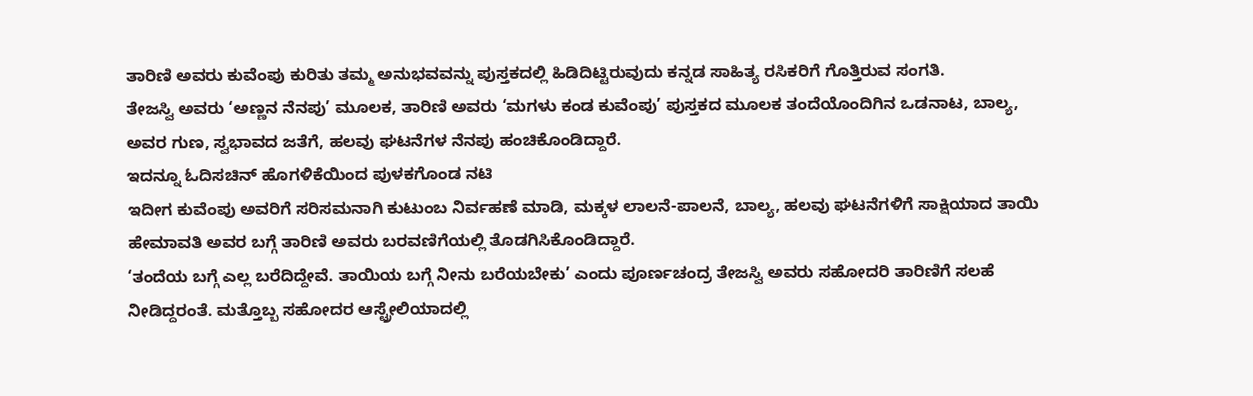ತಾರಿಣಿ ಅವರು ಕುವೆಂಪು ಕುರಿತು ತಮ್ಮ ಅನುಭವವನ್ನು ಪುಸ್ತಕದಲ್ಲಿ ಹಿಡಿದಿಟ್ಟಿರುವುದು ಕನ್ನಡ ಸಾಹಿತ್ಯ ರಸಿಕರಿಗೆ ಗೊತ್ತಿರುವ ಸಂಗತಿ.
ತೇಜಸ್ವಿ ಅವರು ‘ಅಣ್ಣನ ನೆನಪು’ ಮೂಲಕ, ತಾರಿಣಿ ಅವರು ‘ಮಗಳು ಕಂಡ ಕುವೆಂಪು’ ಪುಸ್ತಕದ ಮೂಲಕ ತಂದೆಯೊಂದಿಗಿನ ಒಡನಾಟ, ಬಾಲ್ಯ, ಅವರ ಗುಣ, ಸ್ವಭಾವದ ಜತೆಗೆ, ಹಲವು ಘಟನೆಗಳ ನೆನಪು ಹಂಚಿಕೊಂಡಿದ್ದಾರೆ.
ಇದನ್ನೂ ಓದಿಸಚಿನ್ ಹೊಗಳಿಕೆಯಿಂದ ಪುಳಕಗೊಂಡ ನಟಿ
ಇದೀಗ ಕುವೆಂಪು ಅವರಿಗೆ ಸರಿಸಮನಾಗಿ ಕುಟುಂಬ ನಿರ್ವಹಣೆ ಮಾಡಿ, ಮಕ್ಕಳ ಲಾಲನೆ-ಪಾಲನೆ, ಬಾಲ್ಯ, ಹಲವು ಘಟನೆಗಳಿಗೆ ಸಾಕ್ಷಿಯಾದ ತಾಯಿ ಹೇಮಾವತಿ ಅವರ ಬಗ್ಗೆ ತಾರಿಣಿ ಅವರು ಬರವಣಿಗೆಯಲ್ಲಿ ತೊಡಗಿಸಿಕೊಂಡಿದ್ದಾರೆ.
‘ತಂದೆಯ ಬಗ್ಗೆ ಎಲ್ಲ ಬರೆದಿದ್ದೇವೆ. ತಾಯಿಯ ಬಗ್ಗೆ ನೀನು ಬರೆಯಬೇಕು’ ಎಂದು ಪೂರ್ಣಚಂದ್ರ ತೇಜಸ್ವಿ ಅವರು ಸಹೋದರಿ ತಾರಿಣಿಗೆ ಸಲಹೆ ನೀಡಿದ್ದರಂತೆ. ಮತ್ತೊಬ್ಬ ಸಹೋದರ ಆಸ್ಟ್ರೇಲಿಯಾದಲ್ಲಿ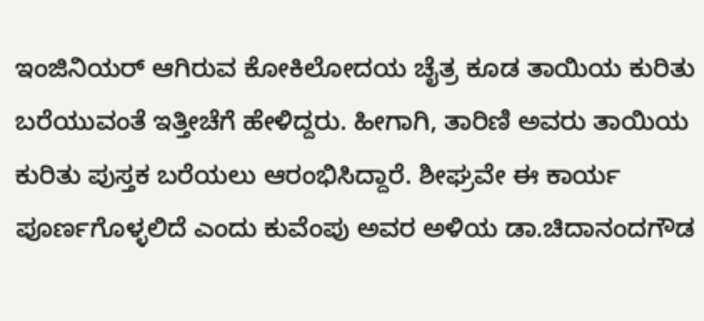ಇಂಜಿನಿಯರ್ ಆಗಿರುವ ಕೋಕಿಲೋದಯ ಚೈತ್ರ ಕೂಡ ತಾಯಿಯ ಕುರಿತು ಬರೆಯುವಂತೆ ಇತ್ತೀಚೆಗೆ ಹೇಳಿದ್ದರು. ಹೀಗಾಗಿ, ತಾರಿಣಿ ಅವರು ತಾಯಿಯ ಕುರಿತು ಪುಸ್ತಕ ಬರೆಯಲು ಆರಂಭಿಸಿದ್ದಾರೆ. ಶೀಘ್ರವೇ ಈ ಕಾರ್ಯ ಪೂರ್ಣಗೊಳ್ಳಲಿದೆ ಎಂದು ಕುವೆಂಪು ಅವರ ಅಳಿಯ ಡಾ.ಚಿದಾನಂದಗೌಡ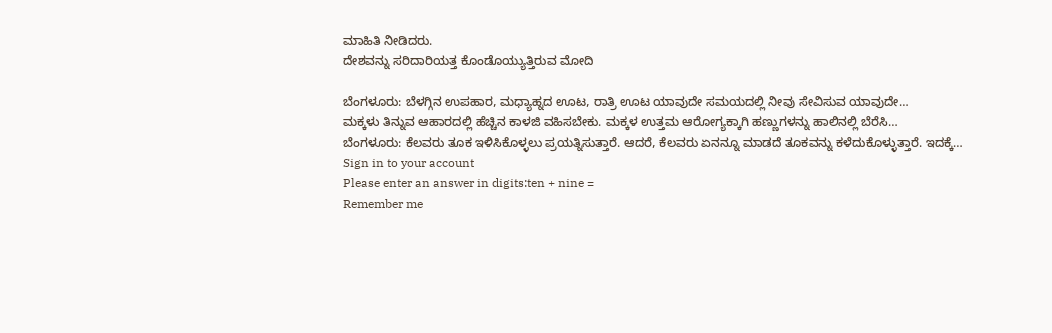ಮಾಹಿತಿ ನೀಡಿದರು.
ದೇಶವನ್ನು ಸರಿದಾರಿಯತ್ತ ಕೊಂಡೊಯ್ಯುತ್ತಿರುವ ಮೋದಿ

ಬೆಂಗಳೂರು: ಬೆಳಗ್ಗಿನ ಉಪಹಾರ, ಮಧ್ಯಾಹ್ನದ ಊಟ, ರಾತ್ರಿ ಊಟ ಯಾವುದೇ ಸಮಯದಲ್ಲಿ ನೀವು ಸೇವಿಸುವ ಯಾವುದೇ…
ಮಕ್ಕಳು ತಿನ್ನುವ ಆಹಾರದಲ್ಲಿ ಹೆಚ್ಚಿನ ಕಾಳಜಿ ವಹಿಸಬೇಕು. ಮಕ್ಕಳ ಉತ್ತಮ ಆರೋಗ್ಯಕ್ಕಾಗಿ ಹಣ್ಣುಗಳನ್ನು ಹಾಲಿನಲ್ಲಿ ಬೆರೆಸಿ…
ಬೆಂಗಳೂರು: ಕೆಲವರು ತೂಕ ಇಳಿಸಿಕೊಳ್ಳಲು ಪ್ರಯತ್ನಿಸುತ್ತಾರೆ. ಆದರೆ, ಕೆಲವರು ಏನನ್ನೂ ಮಾಡದೆ ತೂಕವನ್ನು ಕಳೆದುಕೊಳ್ಳುತ್ತಾರೆ. ಇದಕ್ಕೆ…
Sign in to your account
Please enter an answer in digits:ten + nine =
Remember me